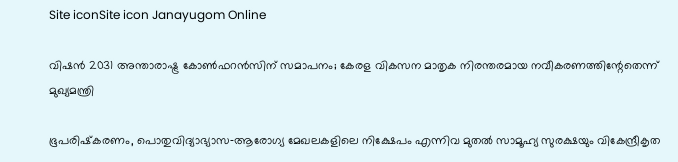Site iconSite icon Janayugom Online

വിഷൻ 2031 അന്താരാഷ്ട്ര കോൺഫറൻസിന് സമാപനം; കേരള വികസന മാതൃക നിരന്തരമായ നവീകരണത്തിന്റേതെന്ന് മുഖ്യമന്ത്രി

ഭൂപരിഷ്‌കരണം, പൊതുവിദ്യാഭ്യാസ‑ആരോഗ്യ മേഖലകളിലെ നിക്ഷേപം എന്നിവ മുതൽ സാമൂഹ്യ സുരക്ഷയും വികേന്ദ്രീകൃത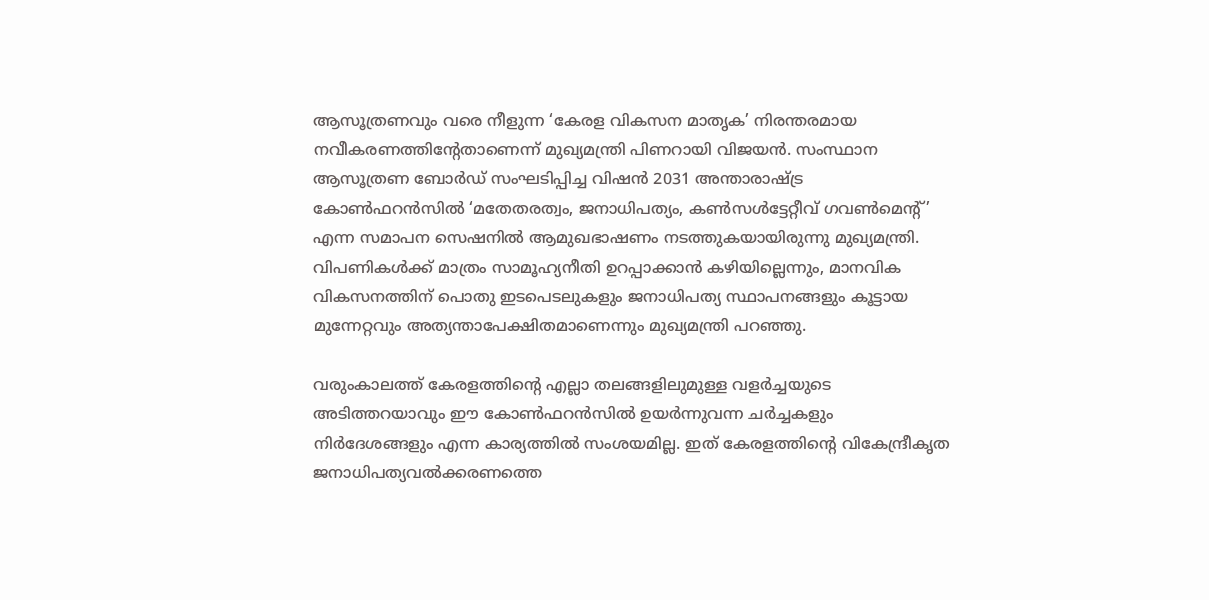ആസൂത്രണവും വരെ നീളുന്ന ‘കേരള വികസന മാതൃക’ നിരന്തരമായ നവീകരണത്തിന്റേതാണെന്ന് മുഖ്യമന്ത്രി പിണറായി വിജയൻ. സംസ്ഥാന ആസൂത്രണ ബോർഡ് സംഘടിപ്പിച്ച വിഷൻ 2031 അന്താരാഷ്ട്ര കോൺഫറൻസിൽ ‘മതേതരത്വം, ജനാധിപത്യം, കൺസൾട്ടേറ്റീവ് ഗവൺമെന്റ്’ എന്ന സമാപന സെഷനിൽ ആമുഖഭാഷണം നടത്തുകയായിരുന്നു മുഖ്യമന്ത്രി. വിപണികൾക്ക് മാത്രം സാമൂഹ്യനീതി ഉറപ്പാക്കാൻ കഴിയില്ലെന്നും, മാനവിക വികസനത്തിന് പൊതു ഇടപെടലുകളും ജനാധിപത്യ സ്ഥാപനങ്ങളും കൂട്ടായ മുന്നേറ്റവും അത്യന്താപേക്ഷിതമാണെന്നും മുഖ്യമന്ത്രി പറഞ്ഞു.

വരുംകാലത്ത് കേരളത്തിന്റെ എല്ലാ തലങ്ങളിലുമുള്ള വളർച്ചയുടെ അടിത്തറയാവും ഈ കോൺഫറൻസിൽ ഉയർന്നുവന്ന ചർച്ചകളും നിർദേശങ്ങളും എന്ന കാര്യത്തിൽ സംശയമില്ല. ഇത് കേരളത്തിന്റെ വികേന്ദ്രീകൃത ജനാധിപത്യവൽക്കരണത്തെ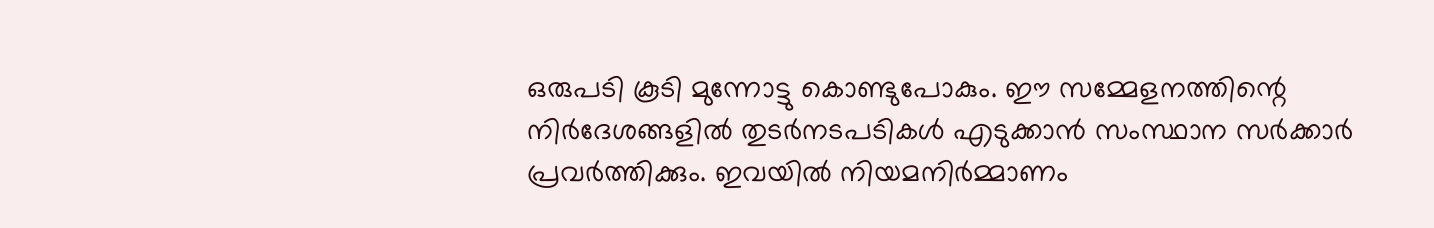ഒരുപടി കൂടി മുന്നോട്ടു കൊണ്ടുപോകും. ഈ സമ്മേളനത്തിന്റെ നിർദേശങ്ങളിൽ തുടർനടപടികൾ എടുക്കാൻ സംസ്ഥാന സർക്കാർ പ്രവർത്തിക്കും. ഇവയിൽ നിയമനിർമ്മാണം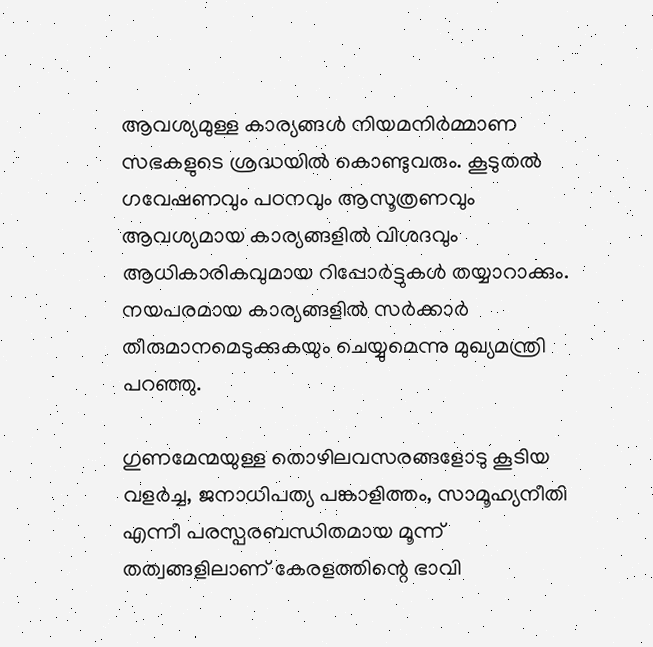ആവശ്യമുള്ള കാര്യങ്ങൾ നിയമനിർമ്മാണ സഭകളുടെ ശ്രദ്ധയിൽ കൊണ്ടുവരും. കൂടുതൽ ഗവേഷണവും പഠനവും ആസൂത്രണവും ആവശ്യമായ കാര്യങ്ങളിൽ വിശദവും ആധികാരികവുമായ റിപ്പോർട്ടുകൾ തയ്യാറാക്കും. നയപരമായ കാര്യങ്ങളിൽ സർക്കാർ തീരുമാനമെടുക്കുകയും ചെയ്യുമെന്നു മുഖ്യമന്ത്രി പറഞ്ഞു.

ഗുണമേന്മയുള്ള തൊഴിലവസരങ്ങളോടു കൂടിയ വളർച്ച, ജനാധിപത്യ പങ്കാളിത്തം, സാമൂഹ്യനീതി എന്നീ പരസ്പരബന്ധിതമായ മൂന്ന് തത്വങ്ങളിലാണ് കേരളത്തിന്റെ ഭാവി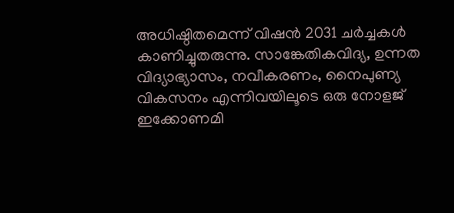അധിഷ്ഠിതമെന്ന് വിഷൻ 2031 ചർച്ചകൾ കാണിച്ചുതരുന്നു. സാങ്കേതികവിദ്യ, ഉന്നത വിദ്യാഭ്യാസം, നവീകരണം, നൈപുണ്യ വികസനം എന്നിവയിലൂടെ ഒരു നോളജ് ഇക്കോണമി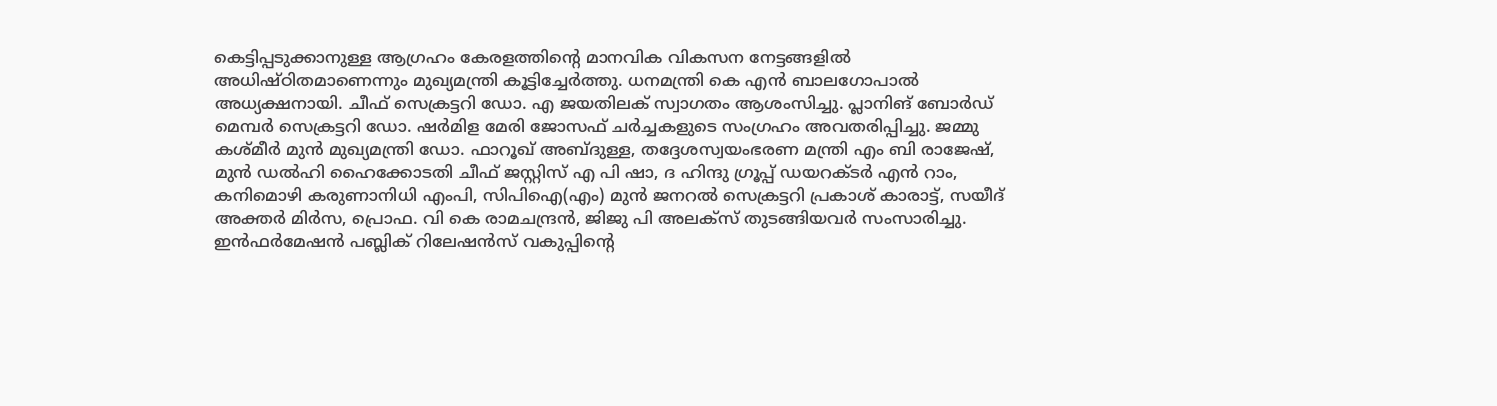കെട്ടിപ്പടുക്കാനുള്ള ആഗ്രഹം കേരളത്തിന്റെ മാനവിക വികസന നേട്ടങ്ങളിൽ അധിഷ്ഠിതമാണെന്നും മുഖ്യമന്ത്രി കൂട്ടിച്ചേർത്തു. ധനമന്ത്രി കെ എന്‍ ബാലഗോപാല്‍ അധ്യക്ഷനായി. ചീഫ് സെക്രട്ടറി ഡോ. എ ജയതിലക് സ്വാഗതം ആശംസിച്ചു. പ്ലാനിങ് ബോർഡ് മെമ്പർ സെക്രട്ടറി ഡോ. ഷർമിള മേരി ജോസഫ് ചർച്ചകളുടെ സംഗ്രഹം അവതരിപ്പിച്ചു. ജമ്മു കശ്മീർ മുൻ മുഖ്യമന്ത്രി ഡോ. ഫാറൂഖ് അബ്ദുള്ള, തദ്ദേശസ്വയംഭരണ മന്ത്രി എം ബി രാജേഷ്, മുൻ ഡൽഹി ഹൈക്കോടതി ചീഫ് ജസ്റ്റിസ് എ പി ഷാ, ദ ഹിന്ദു ഗ്രൂപ്പ് ഡയറക്ടർ എൻ റാം, കനിമൊഴി കരുണാനിധി എംപി, സിപിഐ(എം) മുൻ ജനറൽ സെക്രട്ടറി പ്രകാശ് കാരാട്ട്, സയീദ് അക്തർ മിർസ, പ്രൊഫ. വി കെ രാമചന്ദ്രൻ, ജിജു പി അലക്‌സ് തുടങ്ങിയവര്‍ സംസാരിച്ചു. ഇൻഫർമേഷൻ പബ്ലിക് റിലേഷൻസ് വകുപ്പിന്റെ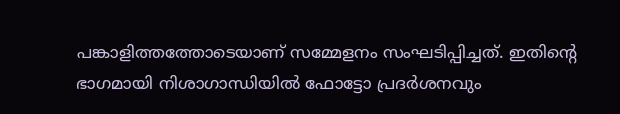പങ്കാളിത്തത്തോടെയാണ് സമ്മേളനം സംഘടിപ്പിച്ചത്. ഇതിന്റെ ഭാഗമായി നിശാഗാന്ധിയിൽ ഫോട്ടോ പ്രദർശനവും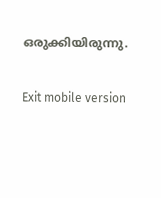ഒരുക്കിയിരുന്നു.

Exit mobile version